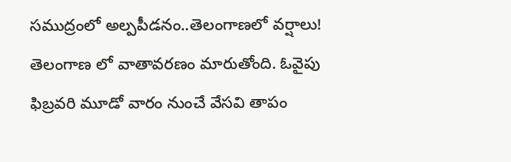సముద్రంలో అల్పపీడనం..తెలంగాణలో వర్షాలు!
తెలంగాణ లో వాతావరణం మారుతోంది. ఓవైపు ఫిబ్రవరి మూడో వారం నుంచే వేసవి తాపం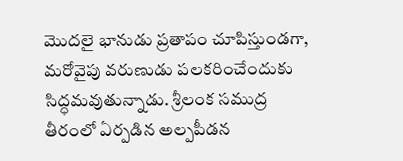మొదలై భానుడు ప్రతాపం చూపిస్తుండగా, మరోవైపు వరుణుడు పలకరించేందుకు సిద్ధమవుతున్నాడు. శ్రీలంక సముద్ర తీరంలో ఏర్పడిన అల్పపీడన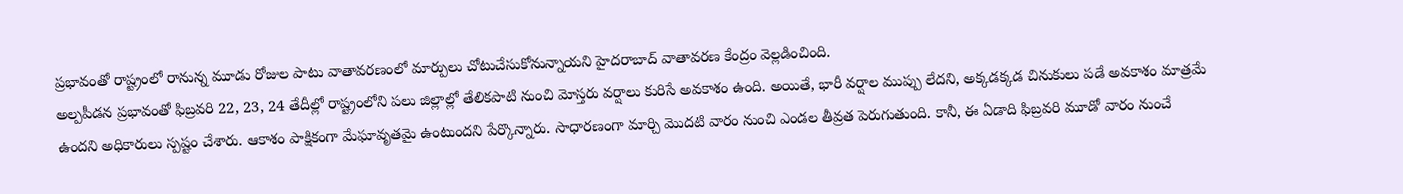ప్రభావంతో రాష్ట్రంలో రానున్న మూడు రోజుల పాటు వాతావరణంలో మార్పులు చోటుచేసుకోనున్నాయని హైదరాబాద్ వాతావరణ కేంద్రం వెల్లడించింది.
అల్పపీడన ప్రభావంతో ఫిబ్రవరి 22, 23, 24 తేదీల్లో రాష్ట్రంలోని పలు జిల్లాల్లో తేలికపాటి నుంచి మోస్తరు వర్షాలు కురిసే అవకాశం ఉంది. అయితే, భారీ వర్షాల ముప్పు లేదని, అక్కడక్కడ చినుకులు పడే అవకాశం మాత్రమే ఉందని అధికారులు స్పష్టం చేశారు. ఆకాశం పాక్షికంగా మేఘావృతమై ఉంటుందని పేర్కొన్నారు. సాధారణంగా మార్చి మొదటి వారం నుంచి ఎండల తీవ్రత పెరుగుతుంది. కానీ, ఈ ఏడాది ఫిబ్రవరి మూడో వారం నుంచే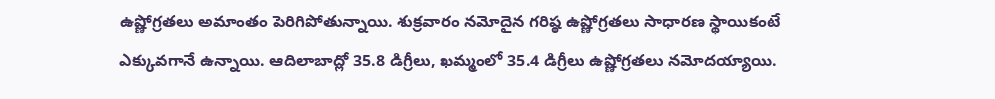ఉష్ణోగ్రతలు అమాంతం పెరిగిపోతున్నాయి. శుక్రవారం నమోదైన గరిష్ఠ ఉష్ణోగ్రతలు సాధారణ స్థాయికంటే ఎక్కువగానే ఉన్నాయి. ఆదిలాబాద్లో 35.8 డిగ్రీలు, ఖమ్మంలో 35.4 డిగ్రీలు ఉష్ణోగ్రతలు నమోదయ్యాయి.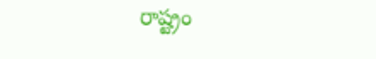రాష్ట్రం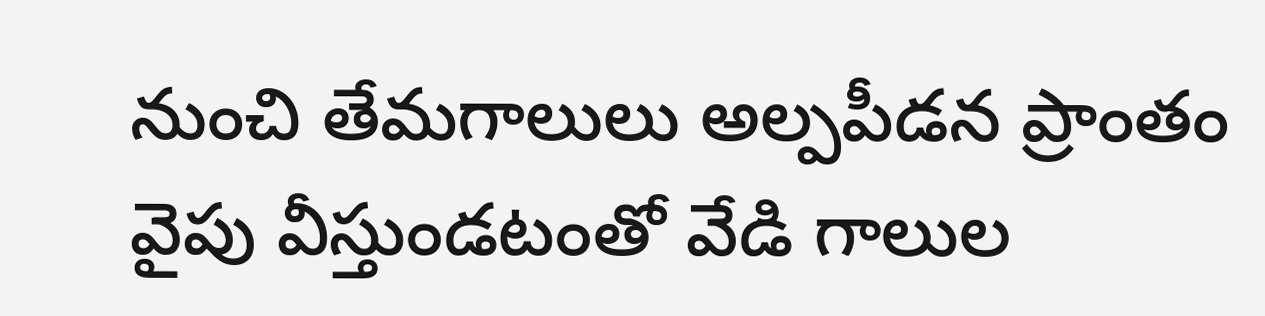నుంచి తేమగాలులు అల్పపీడన ప్రాంతం వైపు వీస్తుండటంతో వేడి గాలుల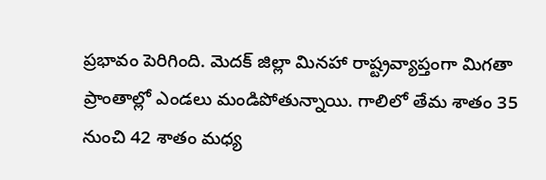ప్రభావం పెరిగింది. మెదక్ జిల్లా మినహా రాష్ట్రవ్యాప్తంగా మిగతా ప్రాంతాల్లో ఎండలు మండిపోతున్నాయి. గాలిలో తేమ శాతం 35 నుంచి 42 శాతం మధ్య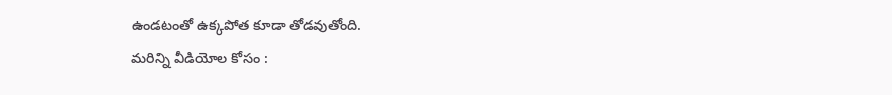ఉండటంతో ఉక్కపోత కూడా తోడవుతోంది.
మరిన్ని వీడియోల కోసం :